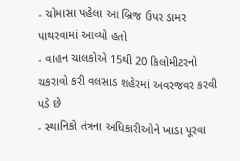- ચોમાસા પહેલા આ બ્રિજ ઉપર ડામર પાથરવામાં આવ્યો હતો
- વાહન ચાલકોએ 15થી 20 કિલોમીટરનો ચકરાવો કરી વલસાડ શહેરમાં અવરજવર કરવી પડે છે
- સ્થાનિકો તંત્રના અધિકારીઓને ખાડા પૂરવા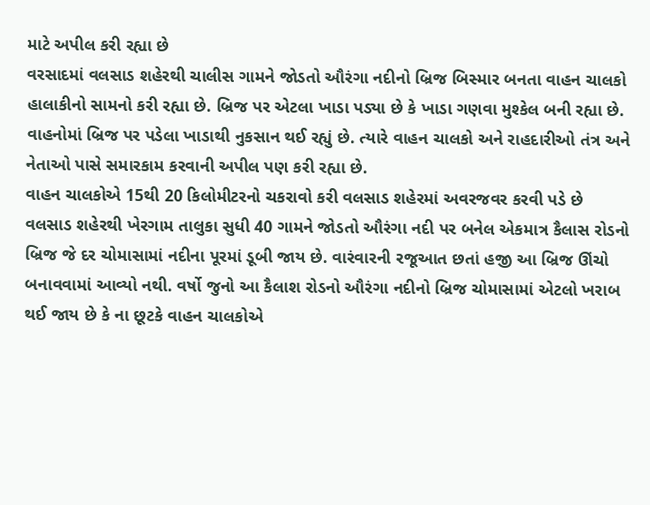માટે અપીલ કરી રહ્યા છે
વરસાદમાં વલસાડ શહેરથી ચાલીસ ગામને જોડતો ઔરંગા નદીનો બ્રિજ બિસ્માર બનતા વાહન ચાલકો હાલાકીનો સામનો કરી રહ્યા છે. બ્રિજ પર એટલા ખાડા પડ્યા છે કે ખાડા ગણવા મુશ્કેલ બની રહ્યા છે. વાહનોમાં બ્રિજ પર પડેલા ખાડાથી નુકસાન થઈ રહ્યું છે. ત્યારે વાહન ચાલકો અને રાહદારીઓ તંત્ર અને નેતાઓ પાસે સમારકામ કરવાની અપીલ પણ કરી રહ્યા છે.
વાહન ચાલકોએ 15થી 20 કિલોમીટરનો ચકરાવો કરી વલસાડ શહેરમાં અવરજવર કરવી પડે છે
વલસાડ શહેરથી ખેરગામ તાલુકા સુધી 40 ગામને જોડતો ઔરંગા નદી પર બનેલ એકમાત્ર કૈલાસ રોડનો બ્રિજ જે દર ચોમાસામાં નદીના પૂરમાં ડૂબી જાય છે. વારંવારની રજૂઆત છતાં હજી આ બ્રિજ ઊંચો બનાવવામાં આવ્યો નથી. વર્ષો જુનો આ કૈલાશ રોડનો ઔરંગા નદીનો બ્રિજ ચોમાસામાં એટલો ખરાબ થઈ જાય છે કે ના છૂટકે વાહન ચાલકોએ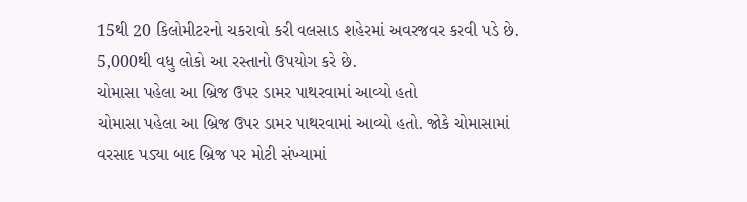15થી 20 કિલોમીટરનો ચકરાવો કરી વલસાડ શહેરમાં અવરજવર કરવી પડે છે. 5,000થી વધુ લોકો આ રસ્તાનો ઉપયોગ કરે છે.
ચોમાસા પહેલા આ બ્રિજ ઉપર ડામર પાથરવામાં આવ્યો હતો
ચોમાસા પહેલા આ બ્રિજ ઉપર ડામર પાથરવામાં આવ્યો હતો. જોકે ચોમાસામાં વરસાદ પડ્યા બાદ બ્રિજ પર મોટી સંખ્યામાં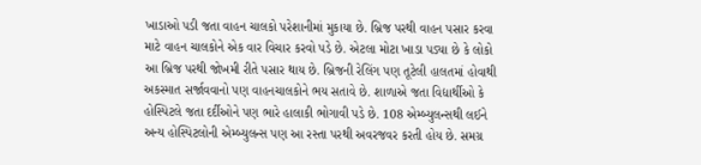ખાડાઓ પડી જતા વાહન ચાલકો પરેશાનીમાં મુકાયા છે. બ્રિજ પરથી વાહન પસાર કરવા માટે વાહન ચાલકોને એક વાર વિચાર કરવો પડે છે. એટલા મોટા ખાડા પડ્યા છે કે લોકો આ બ્રિજ પરથી જોખમી રીતે પસાર થાય છે. બ્રિજની રેલિંગ પણ તૂટેલી હાલતમાં હોવાથી અકસ્માત સર્જાવવાનો પણ વાહનચાલકોને ભય સતાવે છે. શાળાએ જતા વિદ્યાર્થીઓ કે હોસ્પિટલે જતા દર્દીઓને પણ ભારે હાલાકી ભોગાવી પડે છે. 108 એમ્બ્યુલન્સથી લઈને અન્ય હોસ્પિટલોની એમ્બ્યુલન્સ પણ આ રસ્તા પરથી અવરજવર કરતી હોય છે. સમગ્ર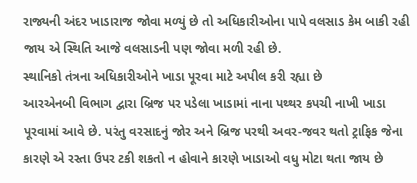રાજ્યની અંદર ખાડારાજ જોવા મળ્યું છે તો અધિકારીઓના પાપે વલસાડ કેમ બાકી રહી જાય એ સ્થિતિ આજે વલસાડની પણ જોવા મળી રહી છે.
સ્થાનિકો તંત્રના અધિકારીઓને ખાડા પૂરવા માટે અપીલ કરી રહ્યા છે
આરએનબી વિભાગ દ્વારા બ્રિજ પર પડેલા ખાડામાં નાના પથ્થર કપચી નાખી ખાડા પૂરવામાં આવે છે. પરંતુ વરસાદનું જોર અને બ્રિજ પરથી અવર-જવર થતો ટ્રાફિક જેના કારણે એ રસ્તા ઉપર ટકી શકતો ન હોવાને કારણે ખાડાઓ વધુ મોટા થતા જાય છે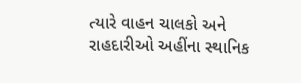ત્યારે વાહન ચાલકો અને રાહદારીઓ અહીંના સ્થાનિક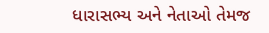ધારાસભ્ય અને નેતાઓ તેમજ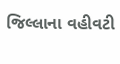જિલ્લાના વહીવટી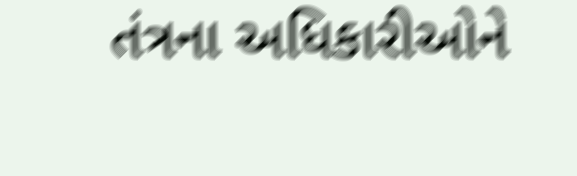તંત્રના અધિકારીઓને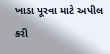ખાડા પૂરવા માટે અપીલ કરી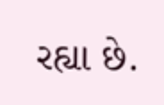રહ્યા છે.